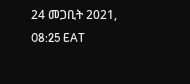24 መጋቢት 2021, 08:25 EAT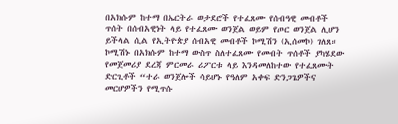በአክሱም ከተማ በኤርትራ ወታደሮች የተፈጸሙ የሰብዓዊ መብቶች ጥሰት በሰብአዊነት ላይ የተፈጸሙ ወንጀል ወይም የጦር ወንጀል ሊሆን ይችላል ሲል የኢትዮጵያ ሰብአዊ መብቶች ኮሚሽን (ኢሰመኮ) ገለጸ።
ኮሚሽኑ በአክሱም ከተማ ውስጥ ስለተፈጸሙ የመብት ጥሰቶች ያካሄደው የመጀመሪያ ደረጃ ምርመራ ሪፖርቱ ላይ እንዳመለከተው የተፈጸሙት ድርጊቶች “ተራ ወንጀሎች ሳይሆኑ የዓለም አቀፍ ድንጋጌዎችና መርሆዎችን የሚጥሱ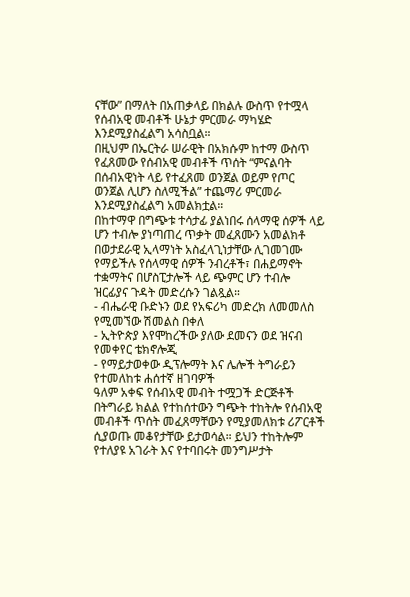ናቸው” በማለት በአጠቃላይ በክልሉ ውስጥ የተሟላ የሰብአዊ መብቶች ሁኔታ ምርመራ ማካሄድ እንደሚያስፈልግ አሳስቧል።
በዚህም በኤርትራ ሠራዊት በአክሱም ከተማ ውስጥ የፈጸመው የሰብአዊ መብቶች ጥሰት “ምናልባት በሰብአዊነት ላይ የተፈጸመ ወንጀል ወይም የጦር ወንጀል ሊሆን ስለሚችል” ተጨማሪ ምርመራ እንደሚያስፈልግ አመልክቷል።
በከተማዋ በግጭቱ ተሳታፊ ያልነበሩ ሰላማዊ ሰዎች ላይ ሆን ተብሎ ያነጣጠረ ጥቃት መፈጸሙን አመልክቶ በወታደራዊ ኢላማነት አስፈላጊነታቸው ሊገመገሙ የማይችሉ የሰላማዊ ሰዎች ንብረቶች፣ በሐይማኖት ተቋማትና በሆስፒታሎች ላይ ጭምር ሆን ተብሎ ዝርፊያና ጉዳት መድረሱን ገልጿል።
- ብሔራዊ ቡድኑን ወደ የአፍሪካ መድረክ ለመመለስ የሚመኘው ሽመልስ በቀለ
- ኢትዮጵያ እየሞከረችው ያለው ደመናን ወደ ዝናብ የመቀየር ቴክኖሎጂ
- የማይታወቀው ዲፕሎማት እና ሌሎች ትግራይን የተመለከቱ ሐሰተኛ ዘገባዎች
ዓለም አቀፍ የሰብአዊ መብት ተሟጋች ድርጅቶች በትግራይ ክልል የተከሰተውን ግጭት ተከትሎ የሰብአዊ መብቶች ጥሰት መፈጸማቸውን የሚያመለክቱ ሪፖርቶች ሲያወጡ መቆየታቸው ይታወሳል። ይህን ተከትሎም የተለያዩ አገራት እና የተባበሩት መንግሥታት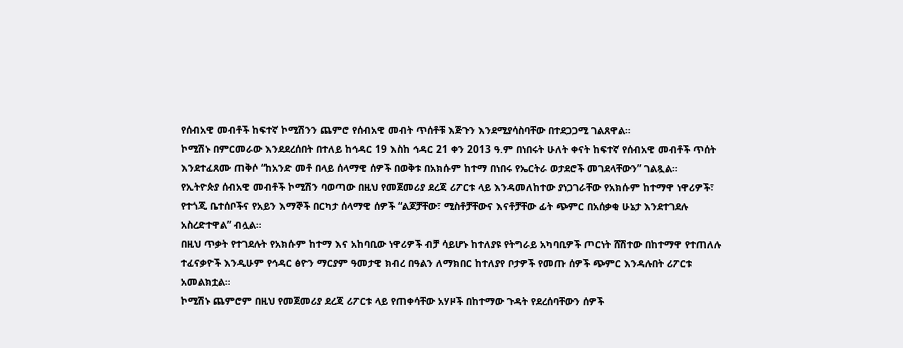የሰብአዊ መብቶች ከፍተኛ ኮሚሽንን ጨምሮ የሰብአዊ መብት ጥሰቶቹ እጅጉን እንደሚያሳስባቸው በተደጋጋሚ ገልጸዋል።
ኮሚሽኑ በምርመራው እንደደረሰበት በተለይ ከኅዳር 19 እስከ ኅዳር 21 ቀን 2013 ዓ.ም በነበሩት ሁለት ቀናት ከፍተኛ የሰብአዊ መብቶች ጥሰት እንደተፈጸሙ ጠቅሶ “ከአንድ መቶ በላይ ሰላማዊ ሰዎች በወቅቱ በአክሱም ከተማ በነበሩ የኤርትራ ወታደሮች መገደላቸውን” ገልጿል።
የኢትዮጵያ ሰብአዊ መብቶች ኮሚሽን ባወጣው በዚህ የመጀመሪያ ደረጃ ሪፖርቱ ላይ እንዳመለከተው ያነጋገራቸው የአክሱም ከተማዋ ነዋሪዎች፣ የተጎጂ ቤተሰቦችና የአይን እማኞች በርካታ ሰላማዊ ሰዎች “ልጆቻቸው፣ ሚስቶቻቸውና እናቶቻቸው ፊት ጭምር በአሰቃቂ ሁኔታ እንደተገደሉ አስረድተዋል” ብሏል።
በዚህ ጥቃት የተገደሉት የአክሱም ከተማ እና አከባቢው ነዋሪዎች ብቻ ሳይሆኑ ከተለያዩ የትግራይ አካባቢዎች ጦርነት ሸሽተው በከተማዋ የተጠለሉ ተፈናቃዮች እንዲሁም የኅዳር ፅዮን ማርያም ዓመታዊ ክብረ በዓልን ለማክበር ከተለያየ ቦታዎች የመጡ ሰዎች ጭምር እንዳሉበት ሪፖርቱ አመልክቷል።
ኮሚሽኑ ጨምሮም በዚህ የመጀመሪያ ደረጃ ሪፖርቱ ላይ የጠቀሳቸው አሃዞች በከተማው ጉዳት የደረሰባቸውን ሰዎች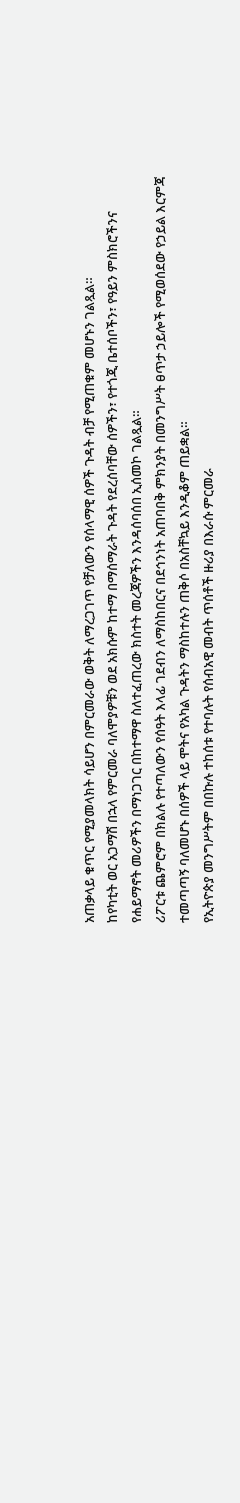አጠቃላይ ቁጥር የሚያመላክት ሳይሆን በምርመራው ወቅት ለማረጋገጥ የቻለውን የሰላማዊ ሰዎች ጉዳት ብቻ የሚጠቁም መሆኑን ገልጿል።
ከየካቲት ወር አጋማሽ በኋላ የምርመራ ባለሞያዎቹን ወደ አክሱም ከተማ በማሰማራት ጉዳት የደረሰባቸው ሰዎችን፣ የተጎጂ ቤተሰቦችን፣ የዓይን ምስክሮችንና የሐይማኖት መሪዎችን በማነጋገር በከተማዋ ስለተፈጠረው ክስተት መረጃዎችን እንዳሰባሰበ ኢሰመኮ ገልጿል።
ሪፖርቱ ጨምሮም በክልሉ የተጣለውን የሰዓት እላፊ ገደብን ለማስከበርና በደኅንነት አጠባበቅ ምክንያት በመንግሥት ፀጥታ ኃይሎች የሚወሰደው የኃይል እርምጃ ተመጣጣኝ ባለመሆኑ በሰዎች ላይ ሞትና የአካል ጉዳትን ማስከተሉን ጠቅሶ በአስቸኳይ እንዲቆም ጠይቋል።
የኢትዮጵያ መንግሥትም በበኩሉ ተከሰቱ የተባሉት የሰብአዊ መብት ጥሰቶች ዙሪያ በእራሱ ምርመራ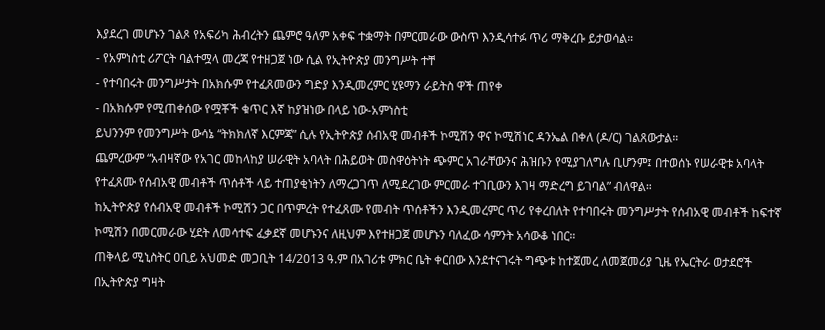እያደረገ መሆኑን ገልጾ የአፍሪካ ሕብረትን ጨምሮ ዓለም አቀፍ ተቋማት በምርመራው ውስጥ እንዲሳተፉ ጥሪ ማቅረቡ ይታወሳል።
- የአምነስቲ ሪፖርት ባልተሟላ መረጃ የተዘጋጀ ነው ሲል የኢትዮጵያ መንግሥት ተቸ
- የተባበሩት መንግሥታት በአክሱም የተፈጸመውን ግድያ እንዲመረምር ሂዩማን ራይትስ ዋች ጠየቀ
- በአክሱም የሚጠቀሰው የሟቾች ቁጥር እኛ ከያዝነው በላይ ነው-አምነስቲ
ይህንንም የመንግሥት ውሳኔ “ትክክለኛ እርምጃ” ሲሉ የኢትዮጵያ ሰብአዊ መብቶች ኮሚሽን ዋና ኮሚሽነር ዳንኤል በቀለ (ዶ/ር) ገልጸውታል።
ጨምረውም “አብዛኛው የአገር መከላከያ ሠራዊት አባላት በሕይወት መስዋዕትነት ጭምር አገራቸውንና ሕዝቡን የሚያገለግሉ ቢሆንም፤ በተወሰኑ የሠራዊቱ አባላት የተፈጸሙ የሰብአዊ መብቶች ጥሰቶች ላይ ተጠያቂነትን ለማረጋገጥ ለሚደረገው ምርመራ ተገቢውን እገዛ ማድረግ ይገባል” ብለዋል።
ከኢትዮጵያ የሰብአዊ መብቶች ኮሚሽን ጋር በጥምረት የተፈጸሙ የመብት ጥሰቶችን እንዲመረምር ጥሪ የቀረበለት የተባበሩት መንግሥታት የሰብአዊ መብቶች ከፍተኛ ኮሚሽን በመርመራው ሂደት ለመሳተፍ ፈቃደኛ መሆኑንና ለዚህም እየተዘጋጀ መሆኑን ባለፈው ሳምንት አሳውቆ ነበር።
ጠቅላይ ሚኒስትር ዐቢይ አህመድ መጋቢት 14/2013 ዓ.ም በአገሪቱ ምክር ቤት ቀርበው እንደተናገሩት ግጭቱ ከተጀመረ ለመጀመሪያ ጊዜ የኤርትራ ወታደሮች በኢትዮጵያ ግዛት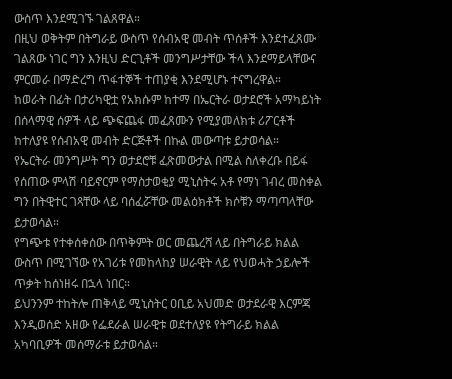ውስጥ እንደሚገኙ ገልጸዋል።
በዚህ ወቅትም በትግራይ ውስጥ የሰብአዊ መብት ጥሰቶች እንደተፈጸሙ ገልጸው ነገር ግን እንዚህ ድርጊቶች መንግሥታቸው ችላ እንደማይላቸውና ምርመራ በማድረግ ጥፋተኞች ተጠያቂ እንደሚሆኑ ተናግረዋል።
ከወራት በፊት በታሪካዊቷ የአክሱም ከተማ በኤርትራ ወታደሮች አማካይነት በሰላማዊ ሰዎች ላይ ጭፍጨፋ መፈጸሙን የሚያመለክቱ ሪፖርቶች ከተለያዩ የሰብአዊ መብት ድርጅቶች በኩል መውጣቱ ይታወሳል።
የኤርትራ መንግሥት ግን ወታደሮቹ ፈጽመውታል በሚል ስለቀረቡ በይፋ የሰጠው ምላሽ ባይኖርም የማስታወቂያ ሚኒስትሩ አቶ የማነ ገብረ መስቀል ግን በትዊተር ገጻቸው ላይ ባሰፈሯቸው መልዕክቶች ክሶቹን ማጣጣላቸው ይታወሳል።
የግጭቱ የተቀሰቀሰው በጥቅምት ወር መጨረሻ ላይ በትግራይ ክልል ውስጥ በሚገኘው የአገሪቱ የመከላከያ ሠራዊት ላይ የህወሓት ኃይሎች ጥቃት ከሰነዘሩ በኋላ ነበር።
ይህንንም ተከትሎ ጠቅላይ ሚኒስትር ዐቢይ አህመድ ወታደራዊ እርምጃ እንዲወሰድ አዘው የፌደራል ሠራዊቱ ወደተለያዩ የትግራይ ክልል አካባቢዎች መሰማራቱ ይታወሳል።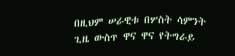በዚህም ሠራዊቱ በሦስት ሳምንት ጊዜ ውስጥ ዋና ዋና የትግራይ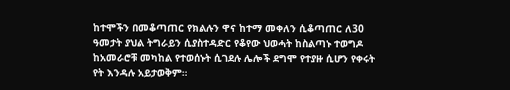ከተሞችን በመቆጣጠር የክልሉን ዋና ከተማ መቀለን ሲቆጣጠር ለ30 ዓመታት ያህል ትግራይን ሲያስተዳድር የቆየው ህወሓት ከስልጣኑ ተወግዶ ከአመራሮቹ መካከል የተወሰኑት ሲገደሉ ሌሎች ደግሞ የተያዙ ሲሆን የቀሩት የት እንዳሉ አይታወቅም።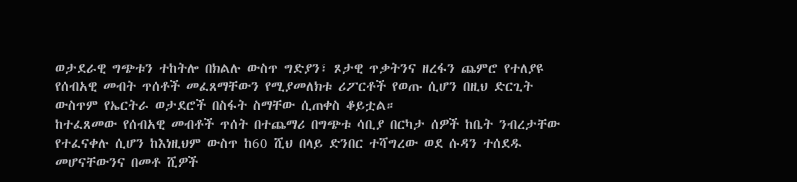ወታደራዊ ግጭቱን ተከትሎ በክልሉ ውስጥ ግድያን፣ ጾታዊ ጥቃትንና ዘረፋን ጨምሮ የተለያዩ የሰብአዊ መብት ጥሰቶች መፈጸማቸውን የሚያመለክቱ ሪፖርቶች የወጡ ሲሆን በዚህ ድርጊት ውስጥም የኤርትራ ወታደሮች በስፋት ስማቸው ሲጠቀስ ቆይቷል።
ከተፈጸመው የሰብአዊ መብቶች ጥሰት በተጨማሪ በግጭቱ ሳቢያ በርካታ ሰዎች ከቤት ንብረታቸው የተፈናቀሉ ሲሆን ከእነዚህም ውስጥ ከ60 ሺህ በላይ ድንበር ተሻግረው ወደ ሱዳን ተሰደዱ መሆናቸውንና በመቶ ሺዎች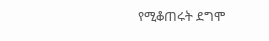የሚቆጠሩት ደግሞ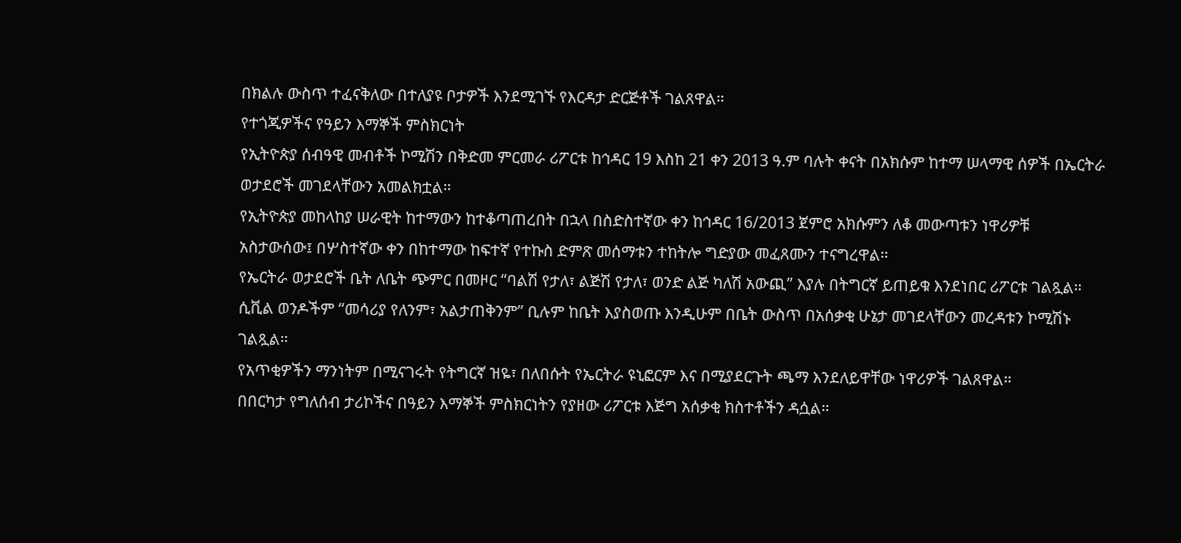በክልሉ ውስጥ ተፈናቅለው በተለያዩ ቦታዎች እንደሚገኙ የእርዳታ ድርጅቶች ገልጸዋል።
የተጎጂዎችና የዓይን እማኞች ምስክርነት
የኢትዮጵያ ሰብዓዊ መብቶች ኮሚሽን በቅድመ ምርመራ ሪፖርቱ ከኅዳር 19 እስከ 21 ቀን 2013 ዓ.ም ባሉት ቀናት በአክሱም ከተማ ሠላማዊ ሰዎች በኤርትራ ወታደሮች መገደላቸውን አመልክቷል።
የኢትዮጵያ መከላከያ ሠራዊት ከተማውን ከተቆጣጠረበት በኋላ በስድስተኛው ቀን ከኅዳር 16/2013 ጀምሮ አክሱምን ለቆ መውጣቱን ነዋሪዎቹ አስታውሰው፤ በሦስተኛው ቀን በከተማው ከፍተኛ የተኩስ ድምጽ መሰማቱን ተከትሎ ግድያው መፈጸሙን ተናግረዋል።
የኤርትራ ወታደሮች ቤት ለቤት ጭምር በመዞር “ባልሽ የታለ፣ ልጅሽ የታለ፣ ወንድ ልጅ ካለሽ አውጪ” እያሉ በትግርኛ ይጠይቁ እንደነበር ሪፖርቱ ገልጿል። ሲቪል ወንዶችም “መሳሪያ የለንም፣ አልታጠቅንም” ቢሉም ከቤት እያስወጡ እንዲሁም በቤት ውስጥ በአሰቃቂ ሁኔታ መገደላቸውን መረዳቱን ኮሚሽኑ ገልጿል።
የአጥቂዎችን ማንነትም በሚናገሩት የትግርኛ ዝዬ፣ በለበሱት የኤርትራ ዩኒፎርም እና በሚያደርጉት ጫማ እንደለይዋቸው ነዋሪዎች ገልጸዋል።
በበርካታ የግለሰብ ታሪኮችና በዓይን እማኞች ምስክርነትን የያዘው ሪፖርቱ እጅግ አሰቃቂ ክስተቶችን ዳሷል።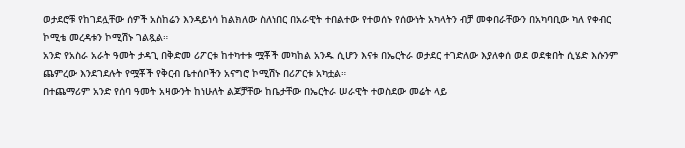ወታደሮቹ የከገደሏቸው ሰዎች አስከሬን እንዳይነሳ ከልክለው ስለነበር በአራዊት ተበልተው የተወሰኑ የሰውነት አካላትን ብቻ መቀበራቸውን በአካባቢው ካለ የቀብር ኮሚቴ መረዳቱን ኮሚሽኑ ገልጿል።
አንድ የአስራ አራት ዓመት ታዳጊ በቅድመ ሪፖርቱ ከተካተቱ ሟቾች መካከል አንዱ ሲሆን እናቱ በኤርትራ ወታደር ተገድለው እያለቀሰ ወደ ወደቁበት ሲሄድ እሱንም ጨምረው እንደገደሉት የሟቾች የቅርብ ቤተሰቦችን አናግሮ ኮሚሽኑ በሪፖርቱ አካቷል።
በተጨማሪም አንድ የሰባ ዓመት አዛውንት ከነሁለት ልጆቻቸው ከቤታቸው በኤርትራ ሠራዊት ተወስደው መሬት ላይ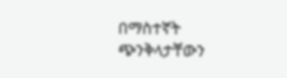በማስተኛት ጭንቅላታቸውን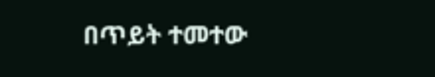በጥይት ተመተው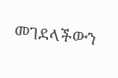መገደላችውን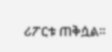ሪፖርቱ ጠቅሷል።